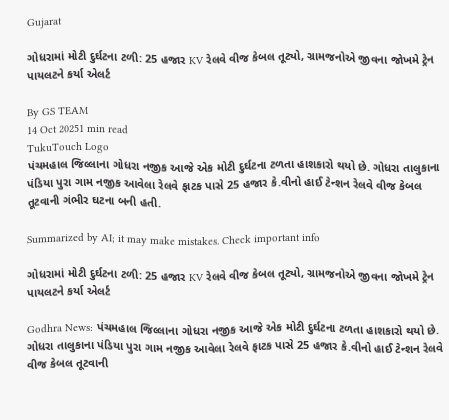Gujarat

ગોધરામાં મોટી દુર્ઘટના ટળી: 25 હજાર KV રેલવે વીજ કેબલ તૂટ્યો, ગ્રામજનોએ જીવના જોખમે ટ્રેન પાયલટને કર્યા એલર્ટ

By GS TEAM
14 Oct 20251 min read
TukuTouch Logo
પંચમહાલ જિલ્લાના ગોધરા નજીક આજે એક મોટી દુર્ઘટના ટળતા હાશકારો થયો છે. ગોધરા તાલુકાના પંડિયા પુરા ગામ નજીક આવેલા રેલવે ફાટક પાસે 25 હજાર કે.વીનો હાઈ ટેન્શન રેલવે વીજ કેબલ તૂટવાની ગંભીર ઘટના બની હતી.

Summarized by AI; it may make mistakes. Check important info

ગોધરામાં મોટી દુર્ઘટના ટળી: 25 હજાર KV રેલવે વીજ કેબલ તૂટ્યો, ગ્રામજનોએ જીવના જોખમે ટ્રેન પાયલટને કર્યા એલર્ટ

Godhra News: પંચમહાલ જિલ્લાના ગોધરા નજીક આજે એક મોટી દુર્ઘટના ટળતા હાશકારો થયો છે. ગોધરા તાલુકાના પંડિયા પુરા ગામ નજીક આવેલા રેલવે ફાટક પાસે 25 હજાર કે.વીનો હાઈ ટેન્શન રેલવે વીજ કેબલ તૂટવાની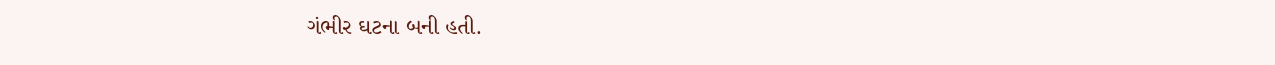ગંભીર ઘટના બની હતી.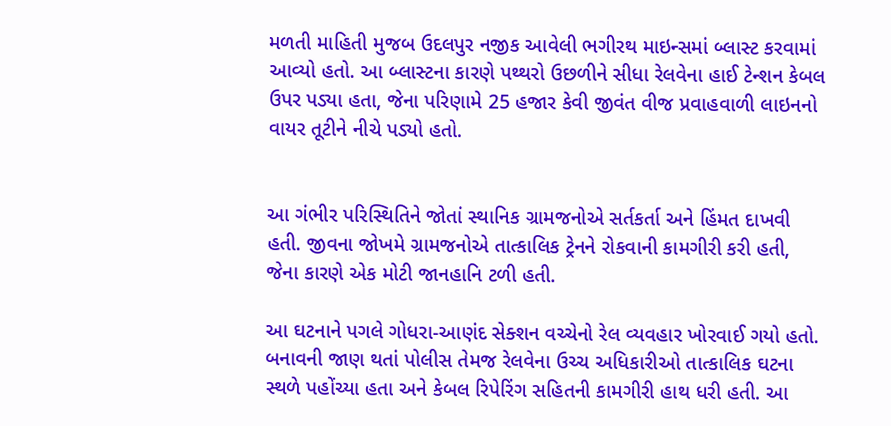મળતી માહિતી મુજબ ઉદલપુર નજીક આવેલી ભગીરથ માઇન્સમાં બ્લાસ્ટ કરવામાં આવ્યો હતો. આ બ્લાસ્ટના કારણે પથ્થરો ઉછળીને સીધા રેલવેના હાઈ ટેન્શન કેબલ ઉપર પડ્યા હતા, જેના પરિણામે 25 હજાર કેવી જીવંત વીજ પ્રવાહવાળી લાઇનનો વાયર તૂટીને નીચે પડ્યો હતો.


આ ગંભીર પરિસ્થિતિને જોતાં સ્થાનિક ગ્રામજનોએ સર્તકર્તા અને હિંમત દાખવી હતી. જીવના જોખમે ગ્રામજનોએ તાત્કાલિક ટ્રેનને રોકવાની કામગીરી કરી હતી, જેના કારણે એક મોટી જાનહાનિ ટળી હતી.

આ ઘટનાને પગલે ગોધરા-આણંદ સેક્શન વચ્ચેનો રેલ વ્યવહાર ખોરવાઈ ગયો હતો. બનાવની જાણ થતાં પોલીસ તેમજ રેલવેના ઉચ્ચ અધિકારીઓ તાત્કાલિક ઘટના સ્થળે પહોંચ્યા હતા અને કેબલ રિપેરિંગ સહિતની કામગીરી હાથ ધરી હતી. આ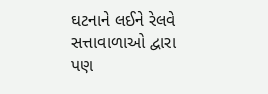ઘટનાને લઈને રેલવે સત્તાવાળાઓ દ્વારા પણ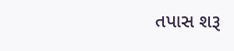તપાસ શરૂ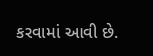કરવામાં આવી છે.